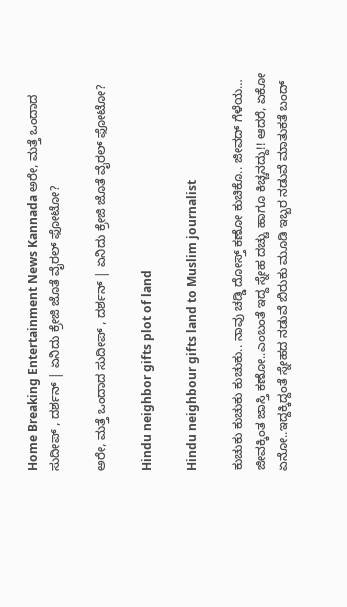Home Breaking Entertainment News Kannada ಅರೇ, ಮತ್ತೆ ಒಂದಾದ ಸುದೀಪ್ , ದರ್ಶನ್ | ಏನಿದು ಕ್ರೇಜಿ ಜೊತೆ ವೈರಲ್ ಫೋಟೋ?

ಅರೇ, ಮತ್ತೆ ಒಂದಾದ ಸುದೀಪ್ , ದರ್ಶನ್ | ಏನಿದು ಕ್ರೇಜಿ ಜೊತೆ ವೈರಲ್ ಫೋಟೋ?

Hindu neighbor gifts plot of land

Hindu neighbour gifts land to Muslim journalist

ಕುಚುಕು ಕುಚುಕು ಕುಚುಕು.. ನಾವು ಚಡ್ಡಿ ದೋಸ್ತ್ ಕಣೋ ಕುಚಿಕೊ.. ಜೀವದ್ ಗೆಳೆಯ… ಜೀವಕ್ಕಿಂತ ಜಾಸ್ತಿ ಕಣೋ..ಎಂಬಂತೆ ಇದ್ದ ಸ್ನೇಹ ದಚ್ಚು ಹಾಗೂ ಕಿಚ್ಚನದ್ದು!! ಆದರೆ, ಏಕೋ ಏನೋ..ಇದ್ದಕ್ಕಿದ್ದಂತೆ ಸ್ನೇಹದ ನಡುವೆ ಬಿರುಕು ಮೂಡಿ ಇಬ್ಬರ ನಡುವೆ ಮಾತುಕತೆ ಬಂದ್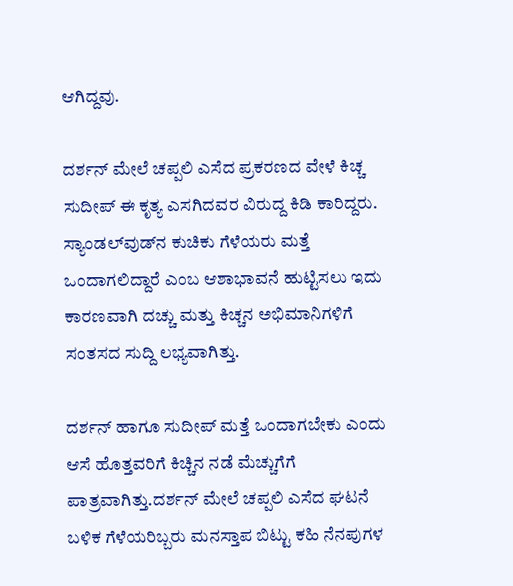ಆಗಿದ್ದವು.

ದರ್ಶನ್‌ ಮೇಲೆ ಚಪ್ಪಲಿ ಎಸೆದ ಪ್ರಕರಣದ ವೇಳೆ ಕಿಚ್ಚ ಸುದೀಪ್‌ ಈ ಕೃತ್ಯ ಎಸಗಿದವರ ವಿರುದ್ದ ಕಿಡಿ ಕಾರಿದ್ದರು. ಸ್ಯಾಂಡಲ್‌ವುಡ್‌ನ ಕುಚಿಕು ಗೆಳೆಯರು ಮತ್ತೆ ಒಂದಾಗಲಿದ್ದಾರೆ ಎಂಬ ಆಶಾಭಾವನೆ ಹುಟ್ಟಿಸಲು ಇದು ಕಾರಣವಾಗಿ ದಚ್ಚು ಮತ್ತು ಕಿಚ್ಚನ ಅಭಿಮಾನಿಗಳಿಗೆ ಸಂತಸದ ಸುದ್ದಿ ಲಭ್ಯವಾಗಿತ್ತು.

ದರ್ಶನ್ ಹಾಗೂ ಸುದೀಪ್ ಮತ್ತೆ ಒಂದಾಗಬೇಕು ಎಂದು ಆಸೆ ಹೊತ್ತವರಿಗೆ ಕಿಚ್ಚಿನ ನಡೆ ಮೆಚ್ಚುಗೆಗೆ ಪಾತ್ರವಾಗಿತ್ತು.ದರ್ಶನ್ ಮೇಲೆ ಚಪ್ಪಲಿ ಎಸೆದ ಘಟನೆ ಬಳಿಕ ಗೆಳೆಯರಿಬ್ಬರು ಮನಸ್ತಾಪ ಬಿಟ್ಟು ಕಹಿ ನೆನಪುಗಳ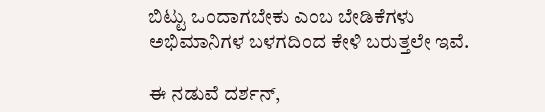ಬಿಟ್ಟು ಒಂದಾಗಬೇಕು ಎಂಬ ಬೇಡಿಕೆಗಳು ಅಭಿಮಾನಿಗಳ ಬಳಗದಿಂದ ಕೇಳಿ ಬರುತ್ತಲೇ ಇವೆ.

ಈ ನಡುವೆ ದರ್ಶನ್‌,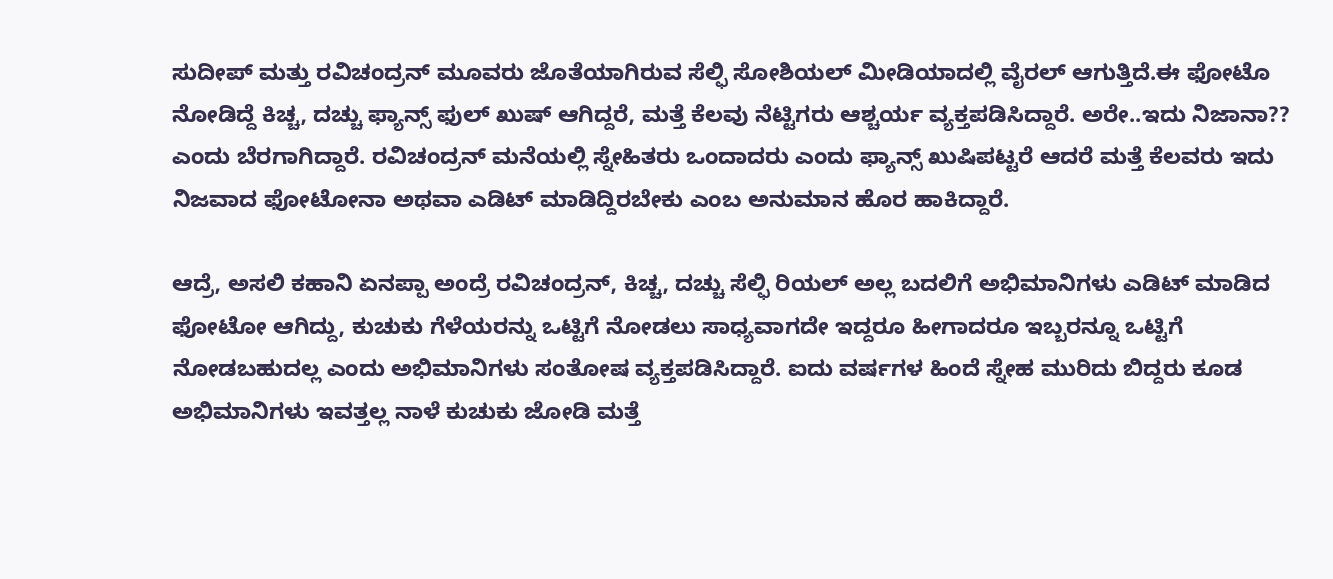ಸುದೀಪ್‌ ಮತ್ತು ರವಿಚಂದ್ರನ್‌ ಮೂವರು ಜೊತೆಯಾಗಿರುವ ಸೆಲ್ಫಿ ಸೋಶಿಯಲ್‌ ಮೀಡಿಯಾದಲ್ಲಿ ವೈರಲ್‌ ಆಗುತ್ತಿದೆ.ಈ ಫೋಟೊ ನೋಡಿದ್ದೆ ಕಿಚ್ಚ, ದಚ್ಚು ಫ್ಯಾನ್ಸ್ ಫುಲ್ ಖುಷ್ ಆಗಿದ್ದರೆ, ಮತ್ತೆ ಕೆಲವು ನೆಟ್ಟಿಗರು ಆಶ್ಚರ್ಯ ವ್ಯಕ್ತಪಡಿಸಿದ್ದಾರೆ. ಅರೇ..ಇದು ನಿಜಾನಾ?? ಎಂದು ಬೆರಗಾಗಿದ್ದಾರೆ. ರವಿಚಂದ್ರನ್ ಮನೆಯಲ್ಲಿ ಸ್ನೇಹಿತರು ಒಂದಾದರು ಎಂದು ಫ್ಯಾನ್ಸ್ ಖುಷಿಪಟ್ಟರೆ ಆದರೆ ಮತ್ತೆ ಕೆಲವರು ಇದು ನಿಜವಾದ ಫೋಟೋನಾ ಅಥವಾ ಎಡಿಟ್‌ ಮಾಡಿದ್ದಿರಬೇಕು ಎಂಬ ಅನುಮಾನ ಹೊರ ಹಾಕಿದ್ದಾರೆ.

ಆದ್ರೆ, ಅಸಲಿ ಕಹಾನಿ ಏನಪ್ಪಾ ಅಂದ್ರೆ ರವಿಚಂದ್ರನ್‌, ಕಿಚ್ಚ, ದಚ್ಚು ಸೆಲ್ಫಿ ರಿಯಲ್ ಅಲ್ಲ ಬದಲಿಗೆ ಅಭಿಮಾನಿಗಳು ಎಡಿಟ್ ಮಾಡಿದ ಫೋಟೋ ಆಗಿದ್ದು, ಕುಚುಕು ಗೆಳೆಯರನ್ನು ಒಟ್ಟಿಗೆ ನೋಡಲು ಸಾಧ್ಯವಾಗದೇ ಇದ್ದರೂ ಹೀಗಾದರೂ ಇಬ್ಬರನ್ನೂ ಒಟ್ಟಿಗೆ ನೋಡಬಹುದಲ್ಲ ಎಂದು ಅಭಿಮಾನಿಗಳು ಸಂತೋಷ ವ್ಯಕ್ತಪಡಿಸಿದ್ದಾರೆ. ಐದು ವರ್ಷಗಳ ಹಿಂದೆ ಸ್ನೇಹ ಮುರಿದು ಬಿದ್ದರು ಕೂಡ ಅಭಿಮಾನಿಗಳು ಇವತ್ತಲ್ಲ ನಾಳೆ ಕುಚುಕು ಜೋಡಿ ಮತ್ತೆ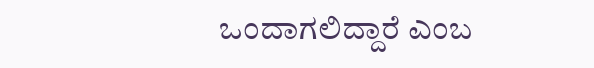ಒಂದಾಗಲಿದ್ದಾರೆ ಎಂಬ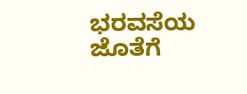ಭರವಸೆಯ ಜೊತೆಗೆ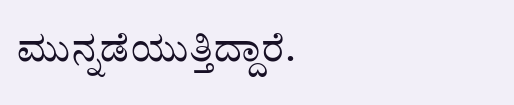ಮುನ್ನಡೆಯುತ್ತಿದ್ದಾರೆ.